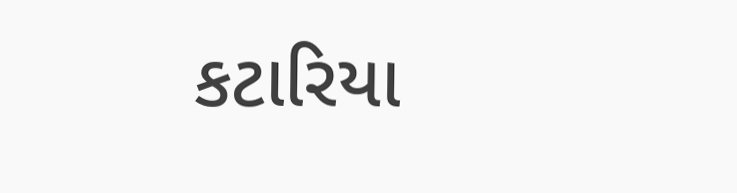કટારિયા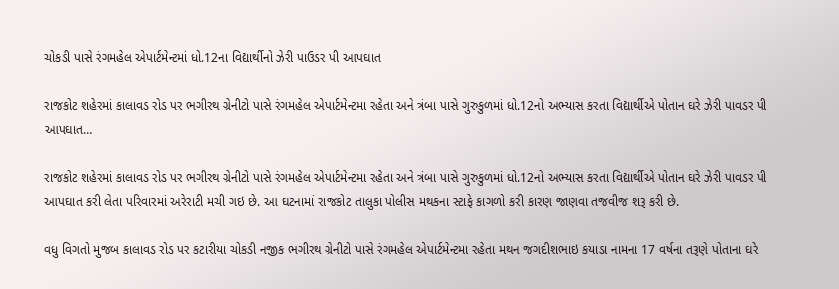ચોકડી પાસે રંગમહેલ એપાર્ટમેન્ટમાં ધો.12ના વિદ્યાર્થીનો ઝેરી પાઉડર પી આપઘાત

રાજકોટ શહેરમાં કાલાવડ રોડ પર ભગીરથ ગ્રેનીટો પાસે રંગમહેલ એપાર્ટમેન્ટમા રહેતા અને ત્રંબા પાસે ગુરુકુળમાં ધો.12નો અભ્યાસ કરતા વિદ્યાર્થીએ પોતાન ઘરે ઝેરી પાવડર પી આપઘાત…

રાજકોટ શહેરમાં કાલાવડ રોડ પર ભગીરથ ગ્રેનીટો પાસે રંગમહેલ એપાર્ટમેન્ટમા રહેતા અને ત્રંબા પાસે ગુરુકુળમાં ધો.12નો અભ્યાસ કરતા વિદ્યાર્થીએ પોતાન ઘરે ઝેરી પાવડર પી આપઘાત કરી લેતા પરિવારમાં અરેરાટી મચી ગઇ છે. આ ઘટનામાં રાજકોટ તાલુકા પોલીસ મથકના સ્ટાફે કાગળો કરી કારણ જાણવા તજવીજ શરૂ કરી છે.

વધુ વિગતો મુજબ કાલાવડ રોડ પર કટારીયા ચોકડી નજીક ભગીરથ ગ્રેનીટો પાસે રંગમહેલ એપાર્ટમેન્ટમા રહેતા મથન જગદીશભાઇ કયાડા નામના 17 વર્ષના તરૂણે પોતાના ઘરે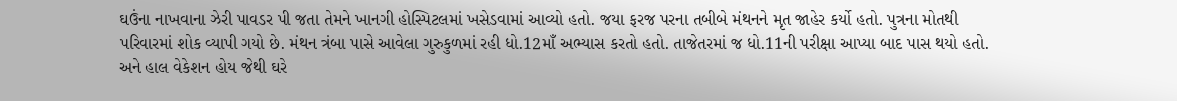ઘઉંના નાખવાના ઝેરી પાવડર પી જતા તેમને ખાનગી હોસ્પિટલમાં ખસેડવામાં આવ્યો હતો. જયા ફરજ પરના તબીબે મંથનને મૃત જાહેર કર્યો હતો. પુત્રના મોતથી પરિવારમાં શોક વ્યાપી ગયો છે. મંથન ત્રંબા પાસે આવેલા ગુરુકુળમાં રહી ધો.12માઁ અભ્યાસ કરતો હતો. તાજેતરમાં જ ધો.11ની પરીક્ષા આપ્યા બાદ પાસ થયો હતો. અને હાલ વેકેશન હોય જેથી ઘરે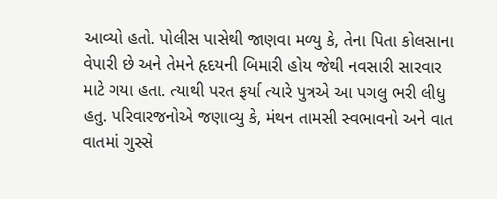આવ્યો હતો. પોલીસ પાસેથી જાણવા મળ્યુ કે, તેના પિતા કોલસાના વેપારી છે અને તેમને હૃદયની બિમારી હોય જેથી નવસારી સારવાર માટે ગયા હતા. ત્યાથી પરત ફર્યા ત્યારે પુત્રએ આ પગલુ ભરી લીધુ હતુ. પરિવારજનોએ જણાવ્યુ કે, મંથન તામસી સ્વભાવનો અને વાત વાતમાં ગુસ્સે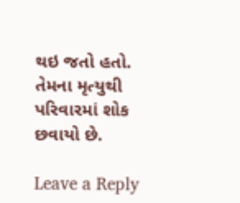થઇ જતો હતો. તેમના મૃત્યુથી પરિવારમાં શોક છવાયો છે.

Leave a Reply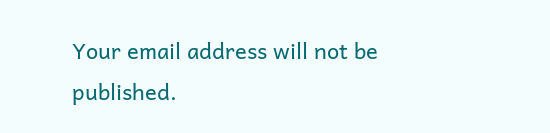Your email address will not be published.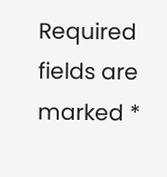Required fields are marked *